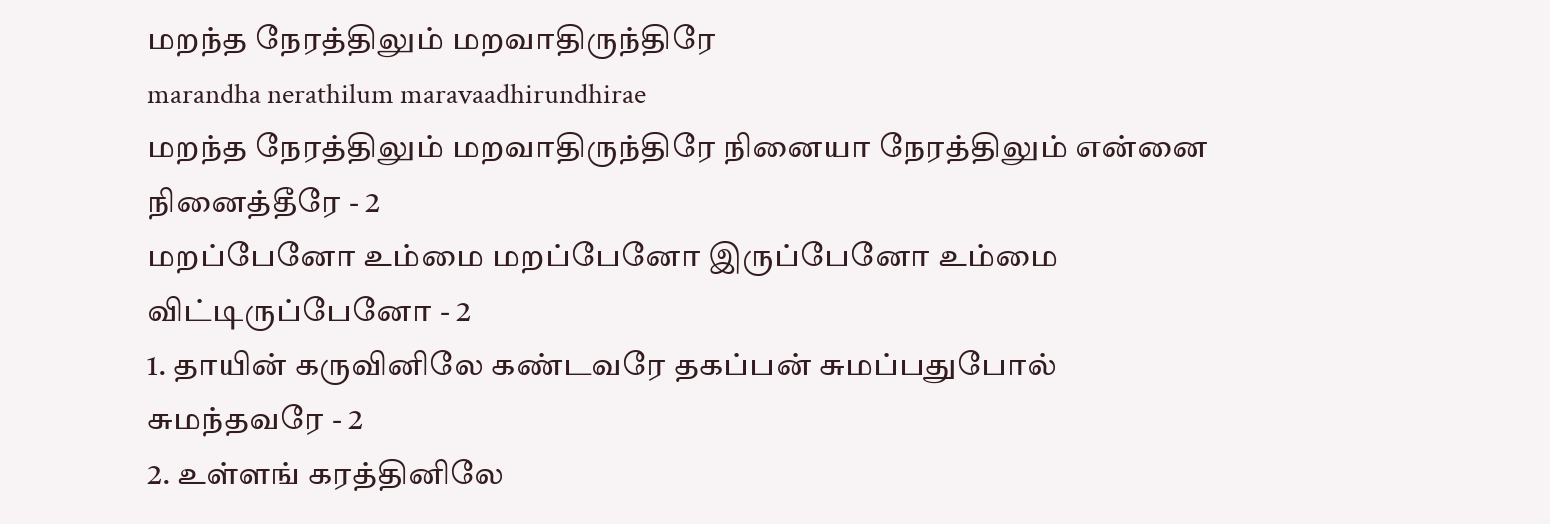மறந்த நேரத்திலும் மறவாதிருந்திரே
marandha nerathilum maravaadhirundhirae
மறந்த நேரத்திலும் மறவாதிருந்திரே நினையா நேரத்திலும் என்னை நினைத்தீரே - 2
மறப்பேனோ உம்மை மறப்பேனோ இருப்பேனோ உம்மை விட்டிருப்பேனோ - 2
1. தாயின் கருவினிலே கண்டவரே தகப்பன் சுமப்பதுபோல் சுமந்தவரே - 2
2. உள்ளங் கரத்தினிலே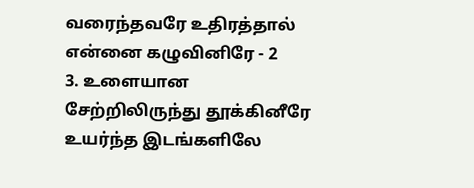வரைந்தவரே உதிரத்தால் என்னை கழுவினிரே - 2
3. உளையான சேற்றிலிருந்து தூக்கினீரே உயர்ந்த இடங்களிலே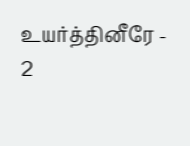உயர்த்தினீரே - 2